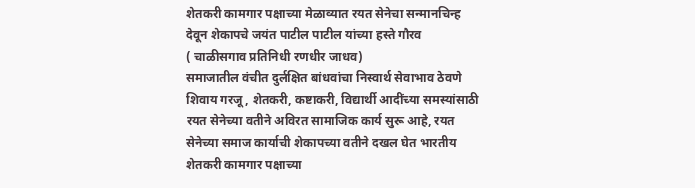शेतकरी कामगार पक्षाच्या मेळाव्यात रयत सेनेचा सन्मानचिन्ह देवून शेकापचे जयंत पाटील पाटील यांच्या हस्ते गौरव
( चाळीसगाव प्रतिनिधी रणधीर जाधव)
समाजातील वंचीत दुर्लक्षित बांधवांचा निस्वार्थ सेवाभाव ठेवणे शिवाय गरजू, शेतकरी, कष्टाकरी, विद्यार्थी आदींच्या समस्यांसाठी रयत सेनेच्या वतीने अविरत सामाजिक कार्य सुरू आहे, रयत सेनेच्या समाज कार्याची शेकापच्या वतीने दखल घेत भारतीय शेतकरी कामगार पक्षाच्या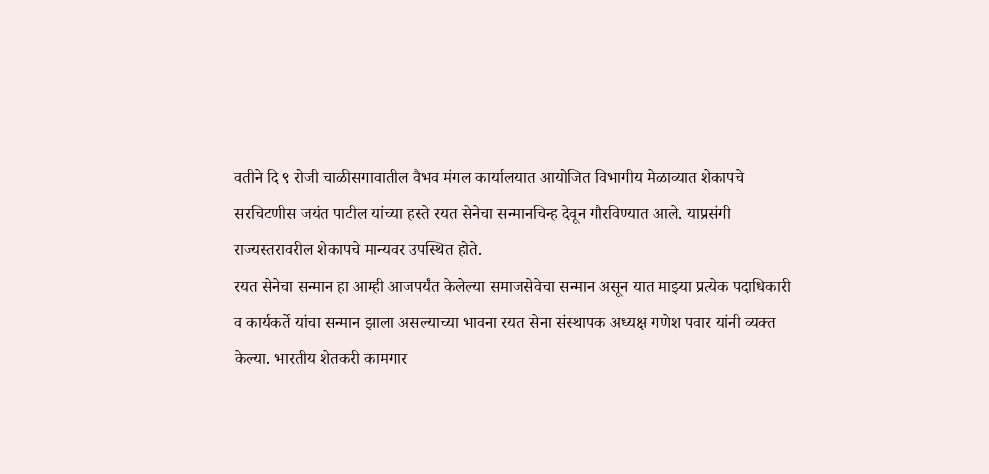वतीने दि ९ रोजी चाळीसगावातील वैभव मंगल कार्यालयात आयोजित विभागीय मेळाव्यात शेकापचे सरचिटणीस जयंत पाटील यांच्या हस्ते रयत सेनेचा सन्मानचिन्ह देवून गौरविण्यात आले. याप्रसंगी राज्यस्तरावरील शेकापचे मान्यवर उपस्थित होते.
रयत सेनेचा सन्मान हा आम्ही आजपर्यंत केलेल्या समाजसेवेचा सन्मान असून यात माझ्या प्रत्येक पदाधिकारी व कार्यकर्ते यांचा सन्मान झाला असल्याच्या भावना रयत सेना संस्थापक अध्यक्ष गणेश पवार यांनी व्यक्त केल्या. भारतीय शेतकरी कामगार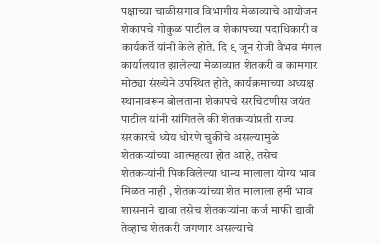पक्षाच्या चाळीसगाव विभागीय मेळाव्याचे आयोजन शेकापचे गोकुळ पाटील व शेकापच्या पदाधिकारी व कार्यकर्ते यांनी केले होते. दि ९ जून रोजी वैभव मंगल कार्यालयात झालेल्या मेळाव्यात शेतकरी व कामगार मोठ्या संख्येने उपस्थित होते, कार्यक्रमाच्या अध्यक्ष स्थानावरून बोलताना शेकापचे सरचिटणीस जयंत पाटील यांनी सांगितले की शेतकऱ्यांप्रती राज्य सरकारचे ध्येय धोरणे चुकीचे असल्यामुळे शेतकऱ्यांच्या आत्महत्या होत आहे, तसेच शेतकऱ्यांनी पिकविलेल्या धान्य मालाला योग्य भाव मिळत नाही , शेतकऱ्यांच्या शेत मालाला हमी भाव शासनाने द्यावा तसेच शेतकऱ्यांना कर्ज माफी द्यावी तेव्हाच शेतकरी जगणार असल्याचे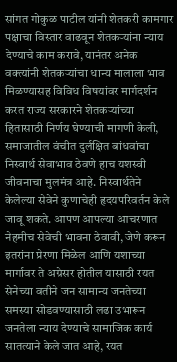सांगत गोकुळ पाटील यांनी शेतकरी कामगार पक्षाचा विस्तार वाढवून शेतकऱ्यांना न्याय देण्याचे काम करावे, यानंतर अनेक वक्त्यांनी शेतकऱ्यांचा धान्य मालाला भाव मिळण्यासह विविध विषयांवर मार्गदर्शन करत राज्य सरकारने शेतकऱ्यांच्या हितासाठी निर्णय घेण्याची मागणी केली, समाजातील वंचीत दुर्लक्षित बांधवांचा निस्वार्थ सेवाभाव ठेवणे हाच यशस्वी जीवनाचा मुलमंत्र आहे. निस्वार्थतेने केलेल्या सेवेने कुणाचेही हृदयपरिवर्तन केले जावू शकते. आपण आपल्या आचरणात नेहमीच सेवेची भावना ठेवावी, जेणे करून इतरांना प्रेरणा मिळेल आणि यशाच्या मार्गावर ते अग्रेसर होतील यासाठी रयत सेनेच्या वतीने जन सामान्य जनतेच्या समस्या सोडवण्यासाठी लढा उभारून जनतेला न्याय देण्याचे सामाजिक कार्य सातत्याने केले जात आहे, रयत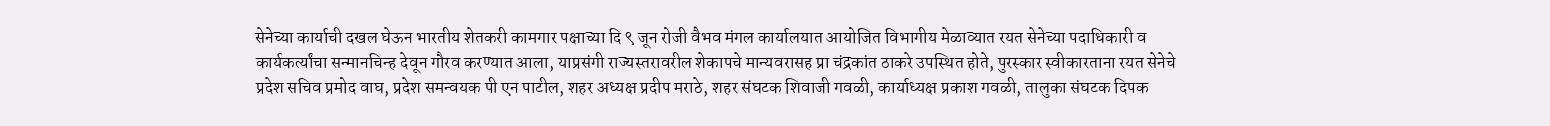सेनेच्या कार्याची दखल घेऊन भारतीय शेतकरी कामगार पक्षाच्या दि ९ जून रोजी वैभव मंगल कार्यालयात आयोजित विभागीय मेळाव्यात रयत सेनेच्या पदाधिकारी व कार्यकर्त्यांचा सन्मानचिन्ह देवून गौरव करण्यात आला, याप्रसंगी राज्यस्तरावरील शेकापचे मान्यवरासह प्रा चंद्रकांत ठाकरे उपस्थित होते, पुरस्कार स्वीकारताना रयत सेनेचे प्रदेश सचिव प्रमोद वाघ, प्रदेश समन्वयक पी एन पाटील, शहर अध्यक्ष प्रदीप मराठे, शहर संघटक शिवाजी गवळी, कार्याध्यक्ष प्रकाश गवळी, तालुका संघटक दिपक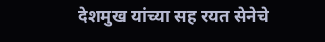देशमुख यांच्या सह रयत सेनेचे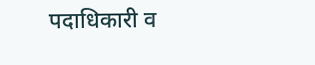पदाधिकारी व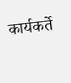कार्यकर्ते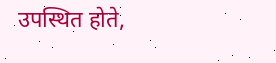उपस्थित होते,